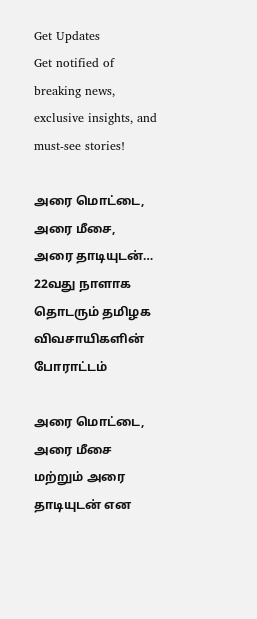Get Updates
Get notified of breaking news, exclusive insights, and must-see stories!

அரை மொட்டை, அரை மீசை, அரை தாடியுடன்… 22வது நாளாக தொடரும் தமிழக விவசாயிகளின் போராட்டம்

அரை மொட்டை, அரை மீசை மற்றும் அரை தாடியுடன் என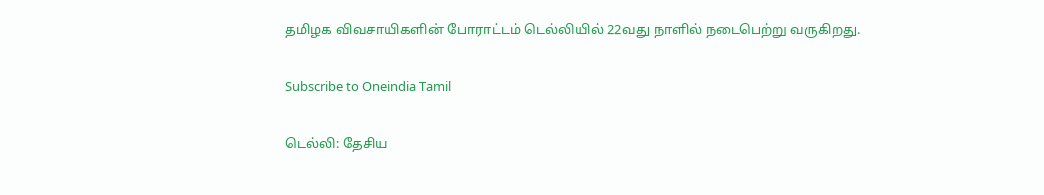தமிழக விவசாயிகளின் போராட்டம் டெல்லியில் 22வது நாளில் நடைபெற்று வருகிறது.

Subscribe to Oneindia Tamil

டெல்லி: தேசிய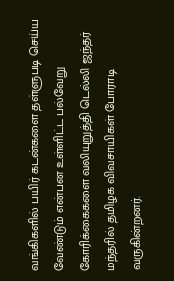வங்கிகளில் பயிர் கடன்களை தள்ளுபடி செய்ய வேண்டும் என்பன உள்ளிட்ட பல்வேறு கோரிக்கைகளை வலியுறுத்தி டெல்லி ஜந்தர் மந்தரில் தமிழக விவசாயிகள் போராடி வருகின்றனர்.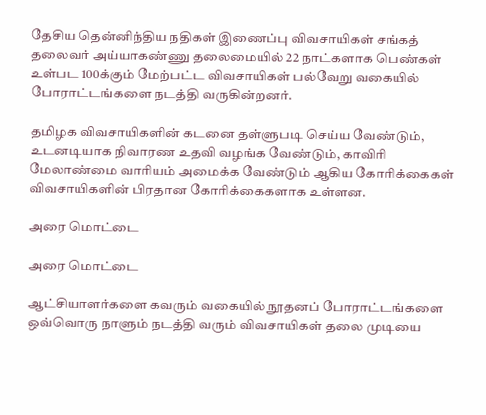தேசிய தென்னிந்திய நதிகள் இணைப்பு விவசாயிகள் சங்கத் தலைவர் அய்யாகண்ணு தலைமையில் 22 நாட்களாக பெண்கள் உள்பட 100க்கும் மேற்பட்ட விவசாயிகள் பல்வேறு வகையில் போராட்டங்களை நடத்தி வருகின்றனர்.

தமிழக விவசாயிகளின் கடனை தள்ளுபடி செய்ய வேண்டும், உடனடியாக நிவாரண உதவி வழங்க வேண்டும், காவிரி மேலாண்மை வாரியம் அமைக்க வேண்டும் ஆகிய கோரிக்கைகள் விவசாயிகளின் பிரதான கோரிக்கைகளாக உள்ளன.

அரை மொட்டை

அரை மொட்டை

ஆட்சியாளர்களை கவரும் வகையில் நூதனப் போராட்டங்களை ஒவ்வொரு நாளும் நடத்தி வரும் விவசாயிகள் தலை முடியை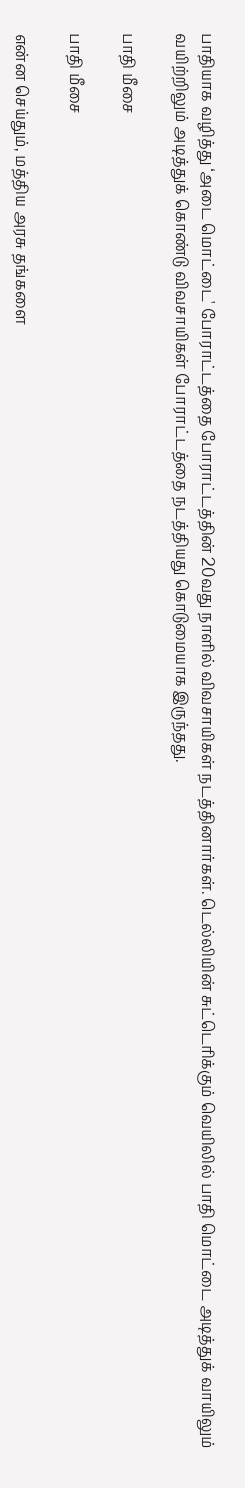பாதியாக வழித்து ‘அடை மொட்டை' போராட்டத்தை போராட்டத்தின் 20வது நாளில் விவசாயிகள் நடத்தினார்கள். டெல்லியின் சுட்டெரிக்கும் வெயிலில் பாதி மொட்டை அடித்துக் வாயிலும் வயிற்றிலும் அடித்துக் கொண்டு விவசாயிகள் போராட்டத்தை நடத்தியது கொடுமையாக இருந்தது.

பாதி மீசை

பாதி மீசை

என்ன செய்தும், மத்திய அரசு தங்களை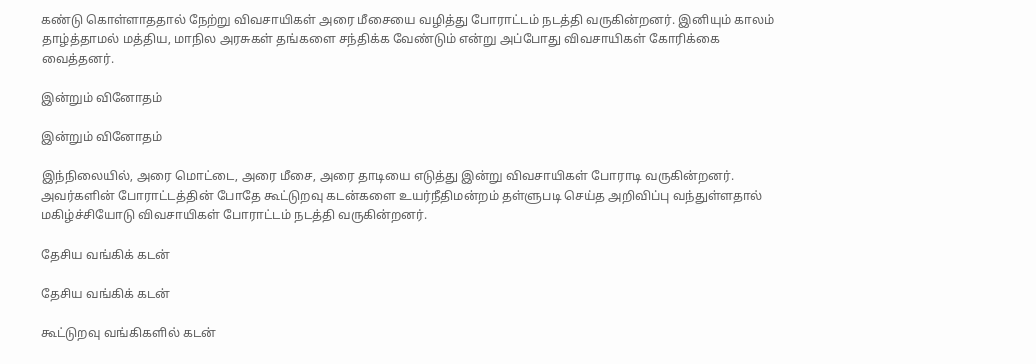கண்டு கொள்ளாததால் நேற்று விவசாயிகள் அரை மீசையை வழித்து போராட்டம் நடத்தி வருகின்றனர். இனியும் காலம் தாழ்த்தாமல் மத்திய, மாநில அரசுகள் தங்களை சந்திக்க வேண்டும் என்று அப்போது விவசாயிகள் கோரிக்கை வைத்தனர்.

இன்றும் வினோதம்

இன்றும் வினோதம்

இந்நிலையில், அரை மொட்டை, அரை மீசை, அரை தாடியை எடுத்து இன்று விவசாயிகள் போராடி வருகின்றனர். அவர்களின் போராட்டத்தின் போதே கூட்டுறவு கடன்களை உயர்நீதிமன்றம் தள்ளுபடி செய்த அறிவிப்பு வந்துள்ளதால் மகிழ்ச்சியோடு விவசாயிகள் போராட்டம் நடத்தி வருகின்றனர்.

தேசிய வங்கிக் கடன்

தேசிய வங்கிக் கடன்

கூட்டுறவு வங்கிகளில் கடன்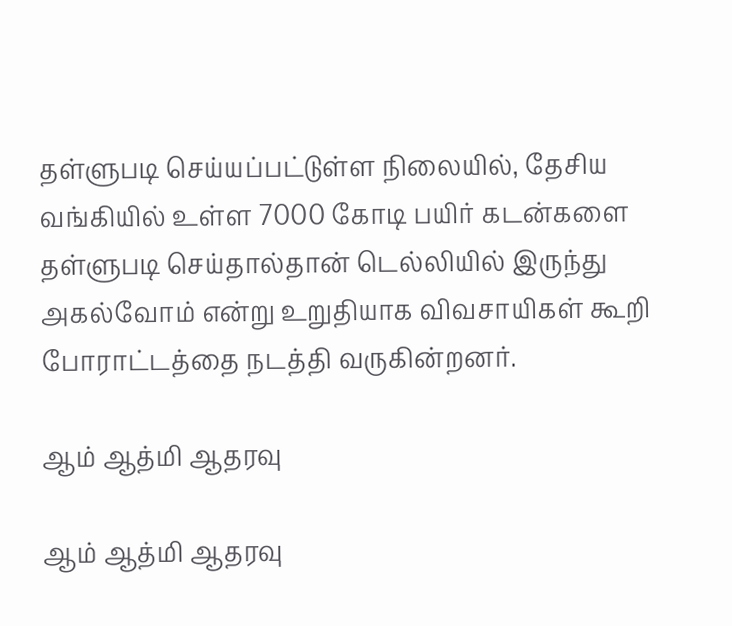தள்ளுபடி செய்யப்பட்டுள்ள நிலையில், தேசிய வங்கியில் உள்ள 7000 கோடி பயிர் கடன்களை தள்ளுபடி செய்தால்தான் டெல்லியில் இருந்து அகல்வோம் என்று உறுதியாக விவசாயிகள் கூறி போராட்டத்தை நடத்தி வருகின்றனர்.

ஆம் ஆத்மி ஆதரவு

ஆம் ஆத்மி ஆதரவு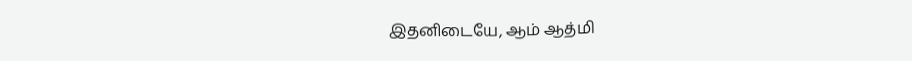இதனிடையே, ஆம் ஆத்மி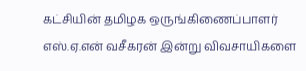கட்சியின் தமிழக ஒருங்கிணைப்பாளர் எஸ்.ஏ.என் வசீகரன் இன்று விவசாயிகளை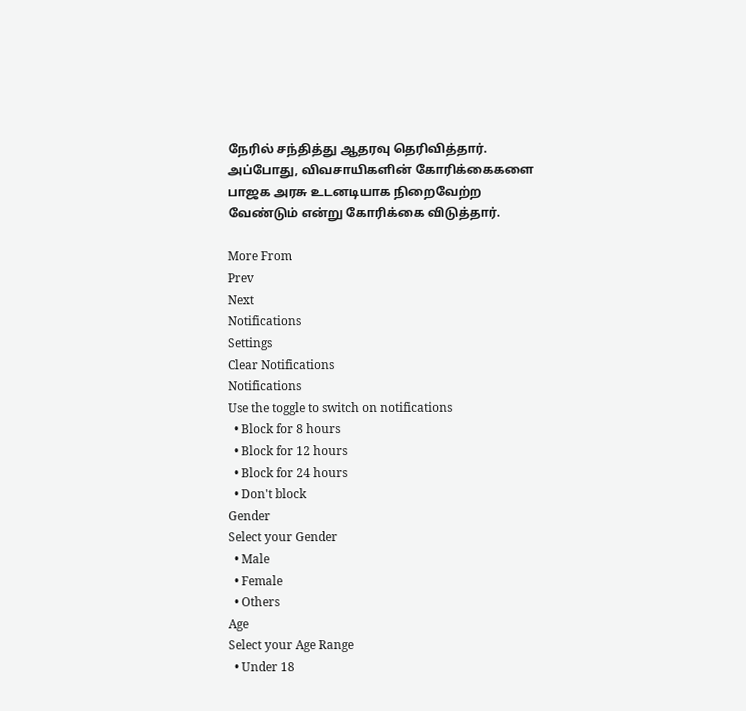நேரில் சந்தித்து ஆதரவு தெரிவித்தார். அப்போது, விவசாயிகளின் கோரிக்கைகளை பாஜக அரசு உடனடியாக நிறைவேற்ற வேண்டும் என்று கோரிக்கை விடுத்தார்.

More From
Prev
Next
Notifications
Settings
Clear Notifications
Notifications
Use the toggle to switch on notifications
  • Block for 8 hours
  • Block for 12 hours
  • Block for 24 hours
  • Don't block
Gender
Select your Gender
  • Male
  • Female
  • Others
Age
Select your Age Range
  • Under 18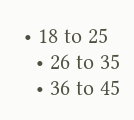• 18 to 25
  • 26 to 35
  • 36 to 45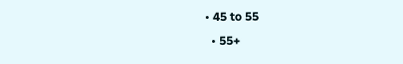• 45 to 55
  • 55+